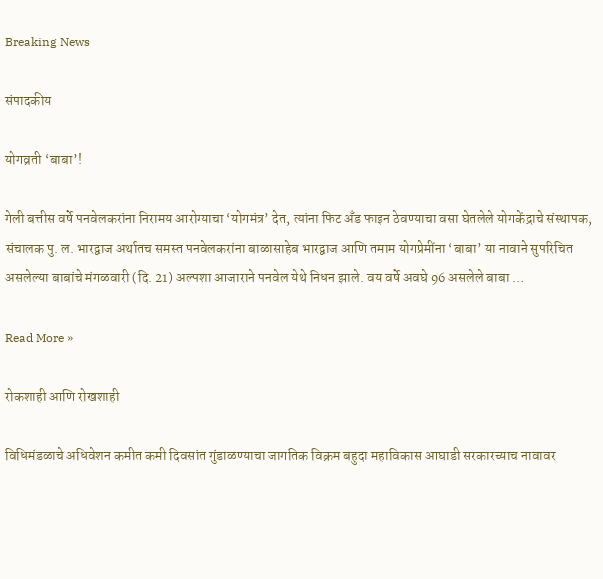Breaking News

संपादकीय

योगव्रती ‘बाबा’!

गेली बत्तीस वर्षे पनवेलकरांना निरामय आरोग्याचा ‘योगमंत्र’ देत, त्यांना फिट अँड फाइन ठेवण्याचा वसा घेतलेले योगकेंद्राचे संस्थापक, संचालक पु. ल. भारद्वाज अर्थातच समस्त पनवेलकरांना बाळासाहेब भारद्वाज आणि तमाम योगप्रेमींना ‘बाबा’ या नावाने सुपरिचित असलेल्या बाबांचे मंगळवारी (दि. 21) अल्पशा आजाराने पनवेल येथे निधन झाले. वय वर्षे अवघे 96 असलेले बाबा …

Read More »

रोकशाही आणि रोखशाही

विधिमंडळाचे अधिवेशन कमीत कमी दिवसांत गुंडाळण्याचा जागतिक विक्रम बहुदा महाविकास आघाडी सरकारच्याच नावावर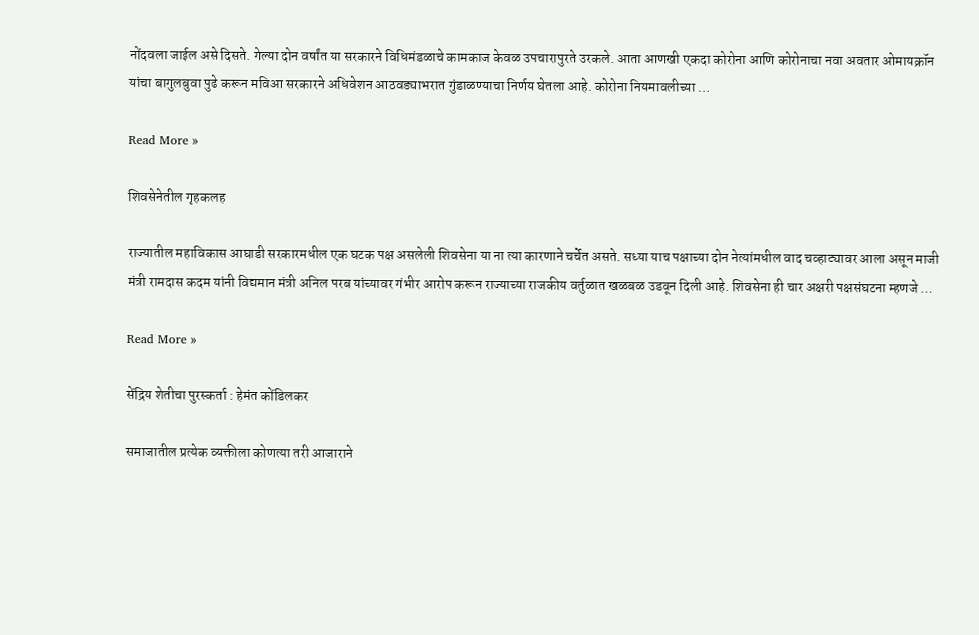नोंदवला जाईल असे दिसते. गेल्या दोन वर्षांत या सरकारने विधिमंडळाचे कामकाज केवळ उपचारापुरते उरकले. आता आणखी एकदा कोरोना आणि कोरोनाचा नवा अवतार ओमायक्रॉन यांचा बागुलबुवा पुढे करून मविआ सरकारने अधिवेशन आठवड्याभरात गुंडाळण्याचा निर्णय घेतला आहे. कोरोना नियमावलीच्या …

Read More »

शिवसेनेतील गृहकलह

राज्यातील महाविकास आघाडी सरकारमधील एक घटक पक्ष असलेली शिवसेना या ना त्या कारणाने चर्चेत असते. सध्या याच पक्षाच्या दोन नेत्यांमधील वाद चव्हाट्यावर आला असून माजी मंत्री रामदास कदम यांनी विद्यमान मंत्री अनिल परब यांच्यावर गंभीर आरोप करून राज्याच्या राजकीय वर्तुळात खळबळ उडवून दिली आहे. शिवसेना ही चार अक्षरी पक्षसंघटना म्हणजे …

Read More »

सेंद्रिय शेतीचा पुरस्कर्ता : हेमंत कोंडिलकर

समाजातील प्रत्येक व्यक्तीला कोणत्या तरी आजाराने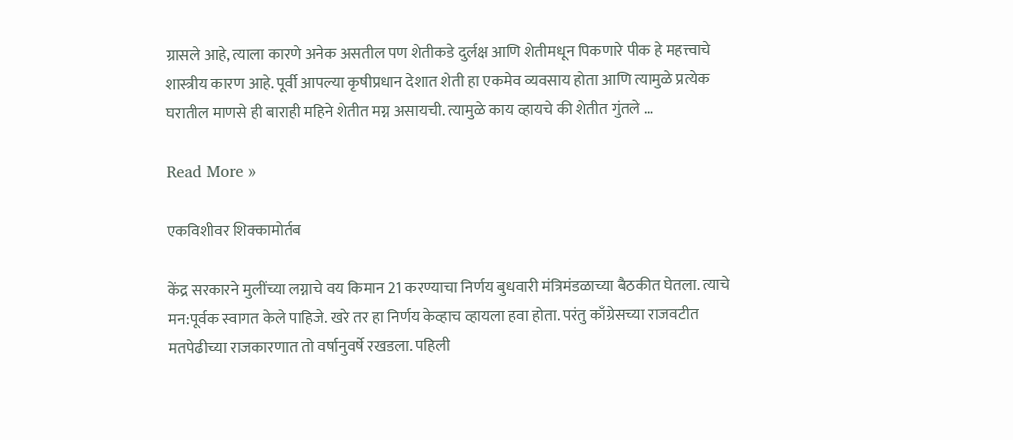ग्रासले आहे, त्याला कारणे अनेक असतील पण शेतीकडे दुर्लक्ष आणि शेतीमधून पिकणारे पीक हे महत्त्वाचे शास्त्रीय कारण आहे. पूर्वी आपल्या कृषीप्रधान देशात शेती हा एकमेव व्यवसाय होता आणि त्यामुळे प्रत्येक घरातील माणसे ही बाराही महिने शेतीत मग्न असायची. त्यामुळे काय व्हायचे की शेतीत गुंतले …

Read More »

एकविशीवर शिक्कामोर्तब

केंद्र सरकारने मुलींच्या लग्नाचे वय किमान 21 करण्याचा निर्णय बुधवारी मंत्रिमंडळाच्या बैठकीत घेतला. त्याचे मन:पूर्वक स्वागत केले पाहिजे. खरे तर हा निर्णय केव्हाच व्हायला हवा होता. परंतु काँग्रेसच्या राजवटीत मतपेढीच्या राजकारणात तो वर्षानुवर्षे रखडला. पहिली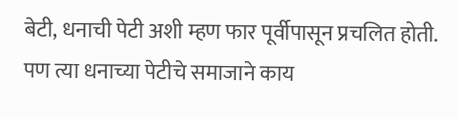बेटी, धनाची पेटी अशी म्हण फार पूर्वीपासून प्रचलित होती. पण त्या धनाच्या पेटीचे समाजाने काय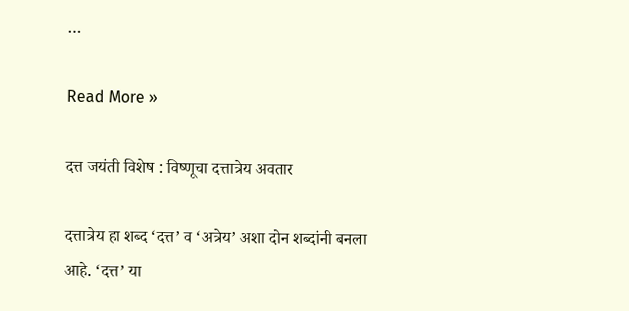…

Read More »

दत्त जयंती विशेष : विष्णूचा दत्तात्रेय अवतार

दत्तात्रेय हा शब्द ‘दत्त’ व ‘अत्रेय’ अशा दोन शब्दांनी बनला आहे. ‘दत्त’ या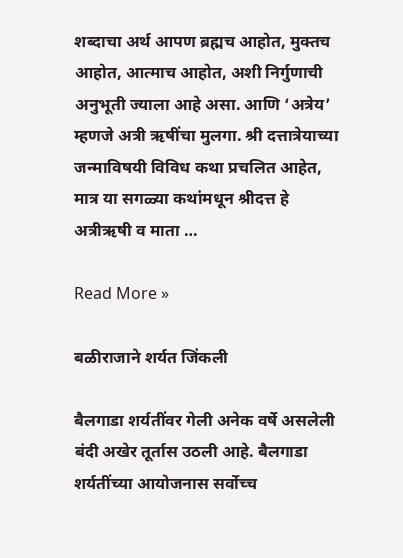शब्दाचा अर्थ आपण ब्रह्मच आहोत, मुक्तच आहोत, आत्माच आहोत, अशी निर्गुणाची अनुभूती ज्याला आहे असा. आणि ‘अत्रेय’ म्हणजे अत्री ऋषींचा मुलगा. श्री दत्तात्रेयाच्या जन्माविषयी विविध कथा प्रचलित आहेत, मात्र या सगळ्या कथांमधून श्रीदत्त हे अत्रीऋषी व माता …

Read More »

बळीराजाने शर्यत जिंकली

बैलगाडा शर्यतींवर गेली अनेक वर्षे असलेली बंदी अखेर तूर्तास उठली आहे. बैलगाडा शर्यतींच्या आयोजनास सर्वोच्च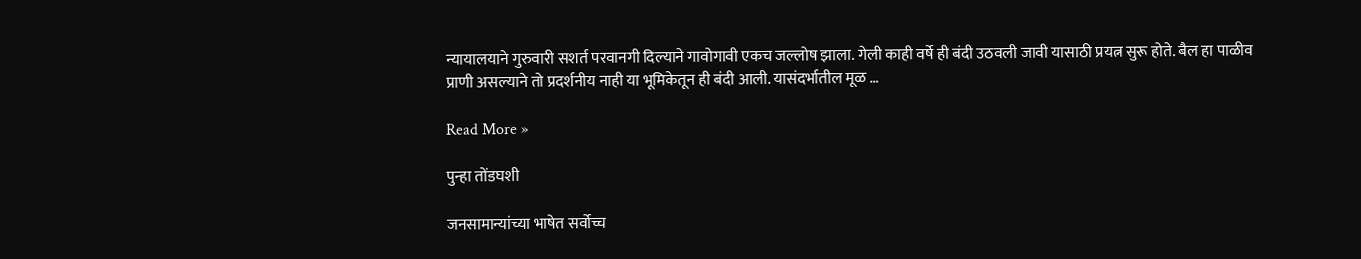न्यायालयाने गुरुवारी सशर्त परवानगी दिल्याने गावोगावी एकच जल्लोष झाला. गेली काही वर्षे ही बंदी उठवली जावी यासाठी प्रयत्न सुरू होते. बैल हा पाळीव प्राणी असल्याने तो प्रदर्शनीय नाही या भूमिकेतून ही बंदी आली. यासंदर्भातील मूळ …

Read More »

पुन्हा तोंडघशी

जनसामान्यांच्या भाषेत सर्वोच्च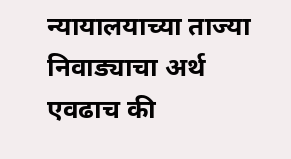न्यायालयाच्या ताज्या निवाड्याचा अर्थ एवढाच की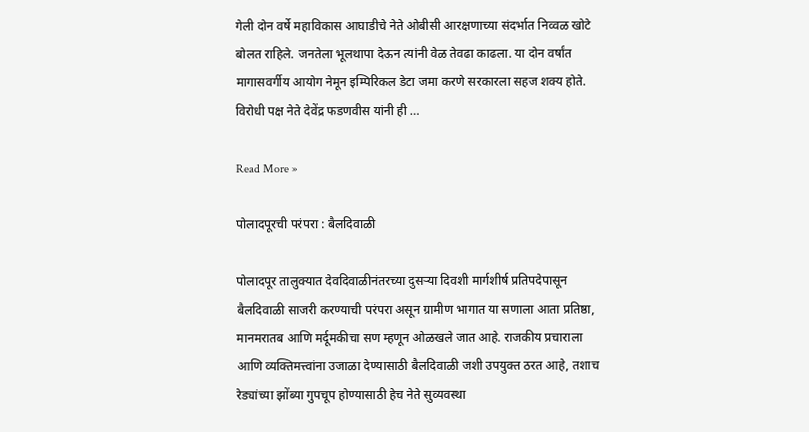गेली दोन वर्षे महाविकास आघाडीचे नेते ओबीसी आरक्षणाच्या संदर्भात निव्वळ खोटे बोलत राहिले. जनतेला भूलथापा देऊन त्यांनी वेळ तेवढा काढला. या दोन वर्षांत मागासवर्गीय आयोग नेमून इम्पिरिकल डेटा जमा करणे सरकारला सहज शक्य होते. विरोधी पक्ष नेते देवेंद्र फडणवीस यांनी ही …

Read More »

पोलादपूरची परंपरा : बैलदिवाळी

पोलादपूर तालुक्यात देवदिवाळीनंतरच्या दुसर्‍या दिवशी मार्गशीर्ष प्रतिपदेपासून बैलदिवाळी साजरी करण्याची परंपरा असून ग्रामीण भागात या सणाला आता प्रतिष्ठा, मानमरातब आणि मर्दूमकीचा सण म्हणून ओळखले जात आहे. राजकीय प्रचाराला आणि व्यक्तिमत्त्वांना उजाळा देण्यासाठी बैलदिवाळी जशी उपयुक्त ठरत आहे, तशाच रेड्यांच्या झोंब्या गुपचूप होण्यासाठी हेच नेते सुव्यवस्था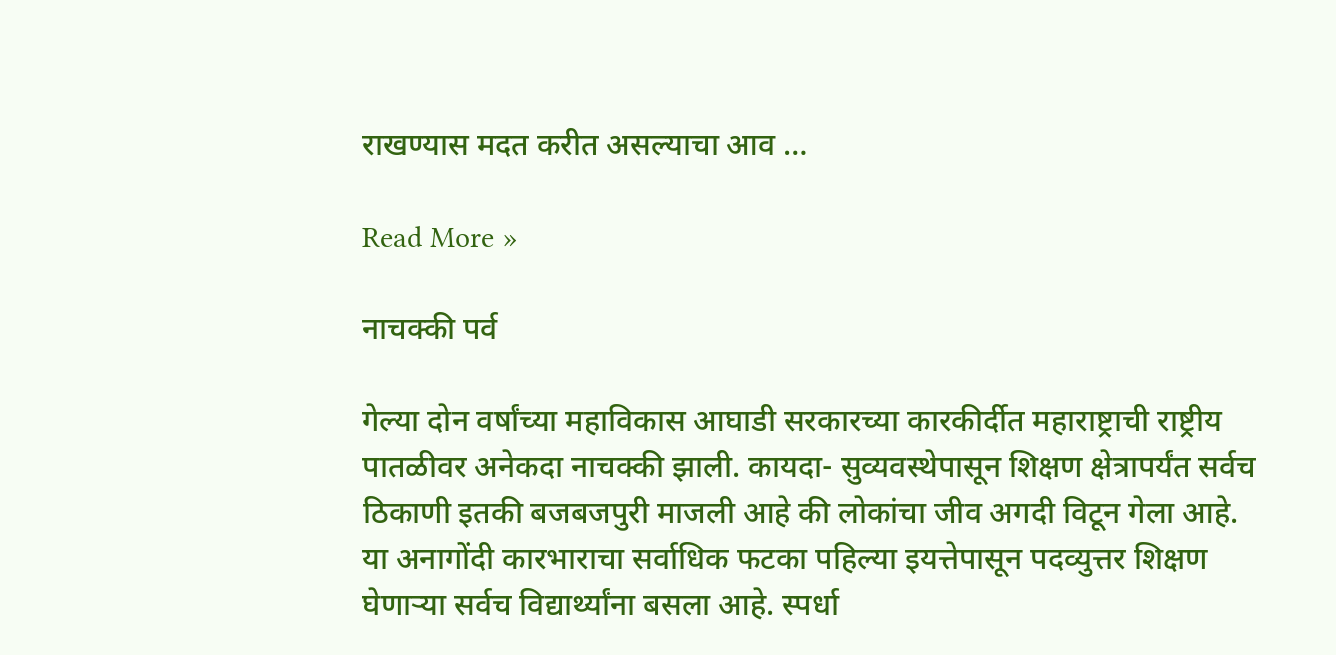राखण्यास मदत करीत असल्याचा आव …

Read More »

नाचक्की पर्व

गेल्या दोन वर्षांच्या महाविकास आघाडी सरकारच्या कारकीर्दीत महाराष्ट्राची राष्ट्रीय पातळीवर अनेकदा नाचक्की झाली. कायदा- सुव्यवस्थेपासून शिक्षण क्षेत्रापर्यंत सर्वच ठिकाणी इतकी बजबजपुरी माजली आहे की लोकांचा जीव अगदी विटून गेला आहे. या अनागोंदी कारभाराचा सर्वाधिक फटका पहिल्या इयत्तेपासून पदव्युत्तर शिक्षण घेणार्‍या सर्वच विद्यार्थ्यांना बसला आहे. स्पर्धा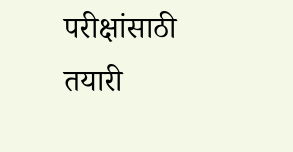परीक्षांसाठी तयारी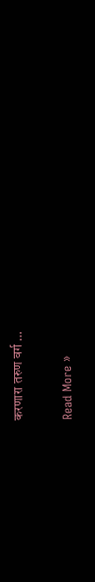करणारा तरुण वर्ग …

Read More »